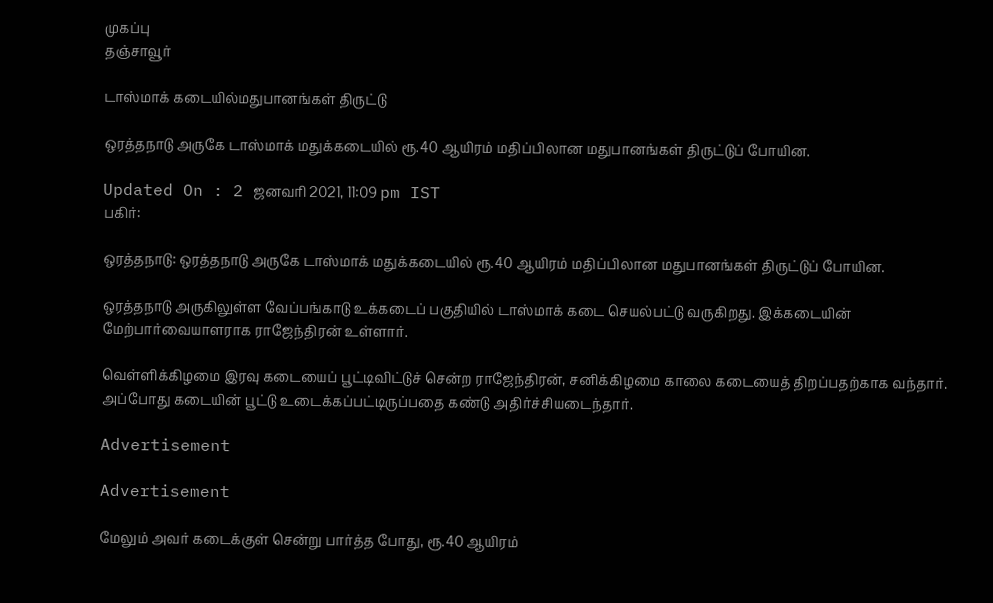முகப்பு
தஞ்சாவூர்

டாஸ்மாக் கடையில்மதுபானங்கள் திருட்டு

ஒரத்தநாடு அருகே டாஸ்மாக் மதுக்கடையில் ரூ.40 ஆயிரம் மதிப்பிலான மதுபானங்கள் திருட்டுப் போயின.

Updated On : 2 ஜனவரி 2021, 11:09 pm IST
பகிர்:

ஒரத்தநாடு: ஒரத்தநாடு அருகே டாஸ்மாக் மதுக்கடையில் ரூ.40 ஆயிரம் மதிப்பிலான மதுபானங்கள் திருட்டுப் போயின.

ஒரத்தநாடு அருகிலுள்ள வேப்பங்காடு உக்கடைப் பகுதியில் டாஸ்மாக் கடை செயல்பட்டு வருகிறது. இக்கடையின் மேற்பார்வையாளராக ராஜேந்திரன் உள்ளார்.

வெள்ளிக்கிழமை இரவு கடையைப் பூட்டிவிட்டுச் சென்ற ராஜேந்திரன், சனிக்கிழமை காலை கடையைத் திறப்பதற்காக வந்தார். அப்போது கடையின் பூட்டு உடைக்கப்பட்டிருப்பதை கண்டு அதிர்ச்சியடைந்தார்.

Advertisement

Advertisement

மேலும் அவர் கடைக்குள் சென்று பார்த்த போது, ரூ.40 ஆயிரம்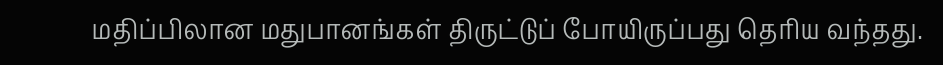மதிப்பிலான மதுபானங்கள் திருட்டுப் போயிருப்பது தெரிய வந்தது.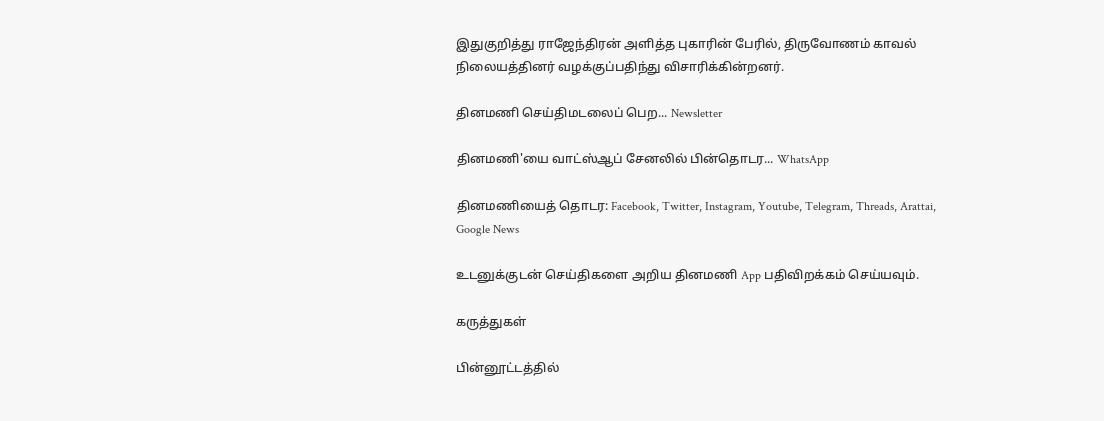இதுகுறித்து ராஜேந்திரன் அளித்த புகாரின் பேரில், திருவோணம் காவல் நிலையத்தினர் வழக்குப்பதிந்து விசாரிக்கின்றனர்.

தினமணி செய்திமடலைப் பெற... Newsletter

தினமணி'யை வாட்ஸ்ஆப் சேனலில் பின்தொடர... WhatsApp

தினமணியைத் தொடர: Facebook, Twitter, Instagram, Youtube, Telegram, Threads, Arattai, Google News

உடனுக்குடன் செய்திகளை அறிய தினமணி App பதிவிறக்கம் செய்யவும்.

கருத்துகள்

பின்னூட்டத்தில்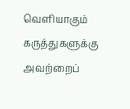வெளியாகும் கருத்துகளுக்கு அவற்றைப்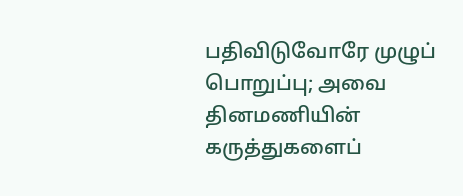பதிவிடுவோரே முழுப் பொறுப்பு; அவை தினமணியின் கருத்துகளைப்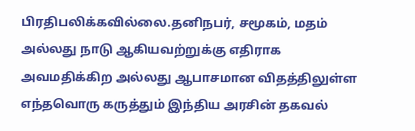பிரதிபலிக்கவில்லை.தனிநபர், சமூகம், மதம் அல்லது நாடு ஆகியவற்றுக்கு எதிராக அவமதிக்கிற அல்லது ஆபாசமான விதத்திலுள்ள எந்தவொரு கருத்தும் இந்திய அரசின் தகவல்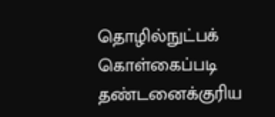தொழில்நுட்பக் கொள்கைப்படி தண்டனைக்குரிய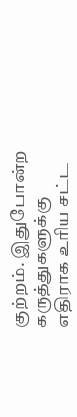குற்றம். இதுபோன்ற கருத்துகளுக்கு எதிராக உரிய சட்ட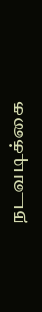நடவடிக்கை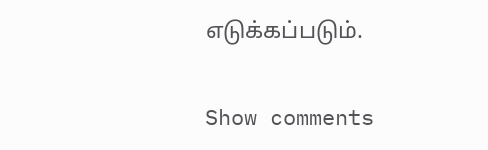எடுக்கப்படும்.

Show comments